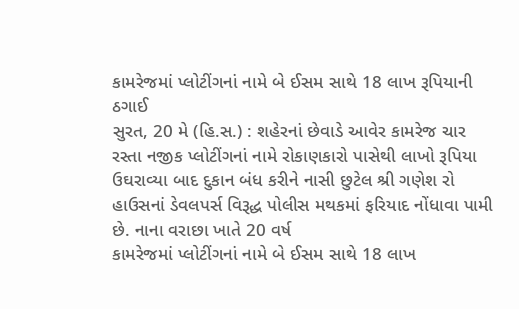કામરેજમાં પ્લોટીંગનાં નામે બે ઈસમ સાથે 18 લાખ રૂપિયાની ઠગાઈ
સુરત, 20 મે (હિ.સ.) : શહેરનાં છેવાડે આવેર કામરેજ ચાર રસ્તા નજીક પ્લોટીંગનાં નામે રોકાણકારો પાસેથી લાખો રૂપિયા ઉઘરાવ્યા બાદ દુકાન બંધ કરીને નાસી છુટેલ શ્રી ગણેશ રો હાઉસનાં ડેવલપર્સ વિરૂદ્ધ પોલીસ મથકમાં ફરિયાદ નોંધાવા પામી છે. નાના વરાછા ખાતે 20 વર્ષ
કામરેજમાં પ્લોટીંગનાં નામે બે ઈસમ સાથે 18 લાખ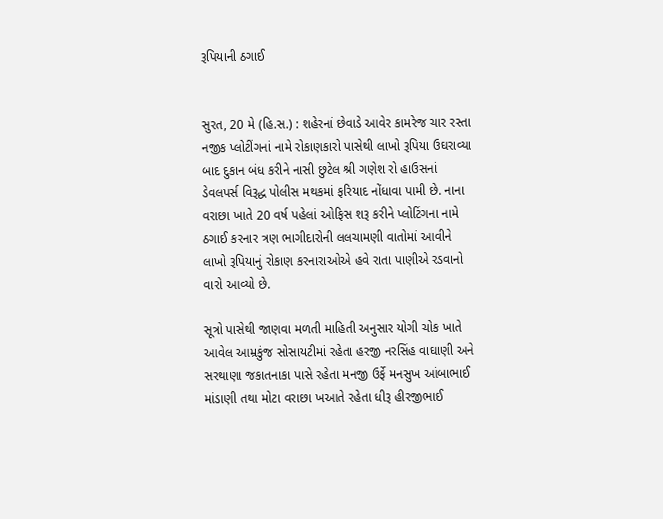રૂપિયાની ઠગાઈ


સુરત, 20 મે (હિ.સ.) : શહેરનાં છેવાડે આવેર કામરેજ ચાર રસ્તા નજીક પ્લોટીંગનાં નામે રોકાણકારો પાસેથી લાખો રૂપિયા ઉઘરાવ્યા બાદ દુકાન બંધ કરીને નાસી છુટેલ શ્રી ગણેશ રો હાઉસનાં ડેવલપર્સ વિરૂદ્ધ પોલીસ મથકમાં ફરિયાદ નોંધાવા પામી છે. નાના વરાછા ખાતે 20 વર્ષ પહેલાં ઓફિસ શરૂ કરીને પ્લોટિંગના નામે ઠગાઈ કરનાર ત્રણ ભાગીદારોની લલચામણી વાતોમાં આવીને લાખો રૂપિયાનું રોકાણ કરનારાઓએ હવે રાતા પાણીએ રડવાનો વારો આવ્યો છે.

સૂત્રો પાસેથી જાણવા મળતી માહિતી અનુસાર યોગી ચોક ખાતે આવેલ આમ્રકુંજ સોસાયટીમાં રહેતા હરજી નરસિંહ વાઘાણી અને સરથાણા જકાતનાકા પાસે રહેતા મનજી ઉર્ફે મનસુખ આંબાભાઈ માંડાણી તથા મોટા વરાછા ખઆતે રહેતા ધીરૂ હીરજીભાઈ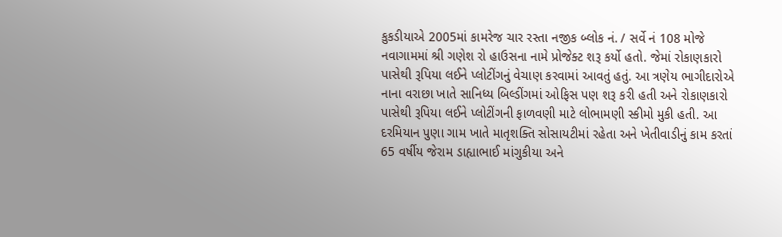કુકડીયાએ 2005માં કામરેજ ચાર રસ્તા નજીક બ્લોક નં. / સર્વે નં 108 મોજે નવાગામમાં શ્રી ગણેશ રો હાઉસના નામે પ્રોજેક્ટ શરૂ કર્યો હતો. જેમાં રોકાણકારો પાસેથી રૂપિયા લઈને પ્લોટીંગનું વેચાણ કરવામાં આવતું હતું. આ ત્રણેય ભાગીદારોએ નાના વરાછા ખાતે સાનિધ્ય બિલ્ડીંગમાં ઓફિસ પણ શરૂ કરી હતી અને રોકાણકારો પાસેથી રૂપિયા લઈને પ્લોટીંગની ફાળવણી માટે લોભામણી સ્કીમો મુકી હતી. આ દરમિયાન પુણા ગામ ખાતે માતૃશક્તિ સોસાયટીમાં રહેતા અને ખેતીવાડીનું કામ કરતાં 65 વર્ષીય જેરામ ડાહ્યાભાઈ માંગુકીયા અને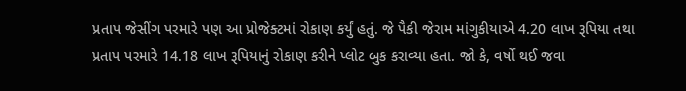પ્રતાપ જેસીંગ પરમારે પણ આ પ્રોજેક્ટમાં રોકાણ કર્યું હતું. જે પૈકી જેરામ માંગુકીયાએ 4.20 લાખ રૂપિયા તથા પ્રતાપ પરમારે 14.18 લાખ રૂપિયાનું રોકાણ કરીને પ્લોટ બુક કરાવ્યા હતા. જો કે, વર્ષો થઈ જવા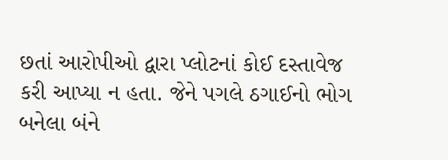છતાં આરોપીઓ દ્વારા પ્લોટનાં કોઈ દસ્તાવેજ કરી આપ્યા ન હતા. જેને પગલે ઠગાઈનો ભોગ બનેલા બંને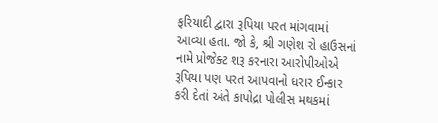ફરિયાદી દ્વારા રૂપિયા પરત માંગવામાં આવ્યા હતા. જો કે, શ્રી ગણેશ રો હાઉસનાં નામે પ્રોજેક્ટ શરૂ કરનારા આરોપીઓએ રૂપિયા પણ પરત આપવાનો ધરાર ઈન્કાર કરી દેતાં અંતે કાપોદ્રા પોલીસ મથકમાં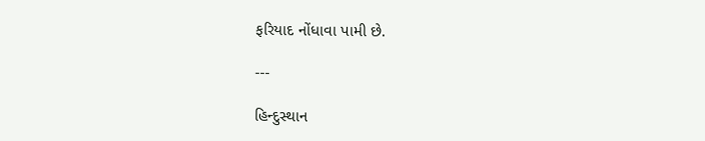ફરિયાદ નોંધાવા પામી છે.

---

હિન્દુસ્થાન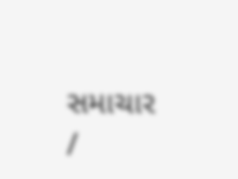સમાચાર /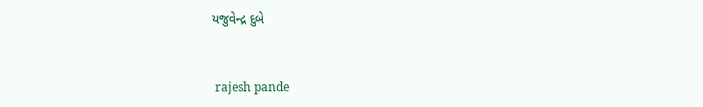યજુવેન્દ્ર દુબે


 rajesh pande